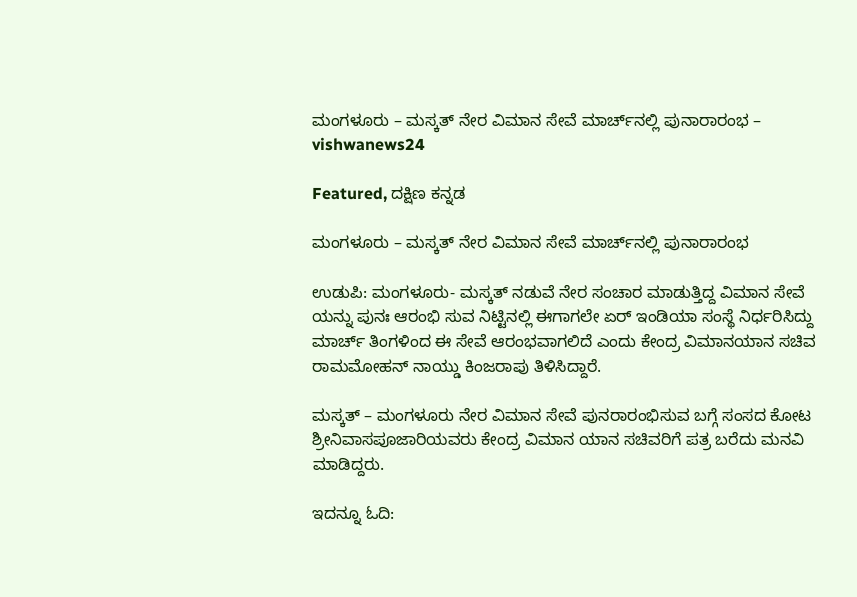ಮಂಗಳೂರು – ಮಸ್ಕತ್ ನೇರ ವಿಮಾನ ಸೇವೆ ಮಾರ್ಚ್‌ನಲ್ಲಿ ಪುನಾರಾರಂಭ – vishwanews24

Featured, ದಕ್ಷಿಣ ಕನ್ನಡ

ಮಂಗಳೂರು – ಮಸ್ಕತ್ ನೇರ ವಿಮಾನ ಸೇವೆ ಮಾರ್ಚ್‌ನಲ್ಲಿ ಪುನಾರಾರಂಭ

ಉಡುಪಿ: ಮಂಗಳೂರು- ಮಸ್ಕತ್‌ ನಡುವೆ ನೇರ ಸಂಚಾರ ಮಾಡುತ್ತಿದ್ದ ವಿಮಾನ ಸೇವೆ ಯನ್ನು ಪುನಃ ಆರಂಭಿ ಸುವ ನಿಟ್ಟಿನಲ್ಲಿ ಈಗಾಗಲೇ ಏರ್ ಇಂಡಿಯಾ ಸಂಸ್ಥೆ ನಿರ್ಧರಿಸಿದ್ದು ಮಾರ್ಚ್‌ ತಿಂಗಳಿಂದ ಈ ಸೇವೆ ಆರಂಭವಾಗಲಿದೆ ಎಂದು ಕೇಂದ್ರ ವಿಮಾನಯಾನ ಸಚಿವ ರಾಮಮೋಹನ್ ನಾಯ್ಡು ಕಿಂಜರಾಪು ತಿಳಿಸಿದ್ದಾರೆ.

ಮಸ್ಕತ್ – ಮಂಗಳೂರು ನೇರ ವಿಮಾನ ಸೇವೆ ಪುನರಾರಂಭಿಸುವ ಬಗ್ಗೆ ಸಂಸದ ಕೋಟ ಶ್ರೀನಿವಾಸಪೂಜಾರಿಯವರು ಕೇಂದ್ರ ವಿಮಾನ ಯಾನ ಸಚಿವರಿಗೆ ಪತ್ರ ಬರೆದು ಮನವಿ ಮಾಡಿದ್ದರು.

ಇದನ್ನೂ ಓದಿ: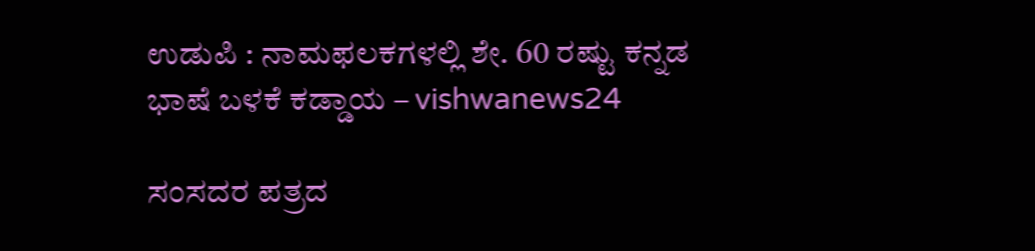ಉಡುಪಿ : ನಾಮಫಲಕಗಳಲ್ಲಿ ಶೇ. 60 ರಷ್ಟು ಕನ್ನಡ ಭಾಷೆ ಬಳಕೆ ಕಡ್ಡಾಯ – vishwanews24

ಸಂಸದರ ಪತ್ರದ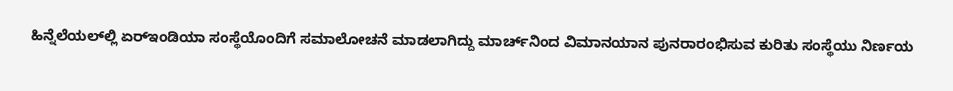ಹಿನ್ನೆಲೆಯಲ್‌ಲ್ಲಿ ಏರ್‌ಇಂಡಿಯಾ ಸಂಸ್ಥೆಯೊಂದಿಗೆ ಸಮಾಲೋಚನೆ ಮಾಡಲಾಗಿದ್ದು ಮಾರ್ಚ್‌ನಿಂದ ವಿಮಾನಯಾನ ಪುನರಾರಂಭಿಸುವ ಕುರಿತು ಸಂಸ್ಥೆಯು ನಿರ್ಣಯ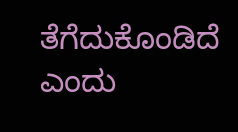ತೆಗೆದುಕೊಂಡಿದೆ ಎಂದು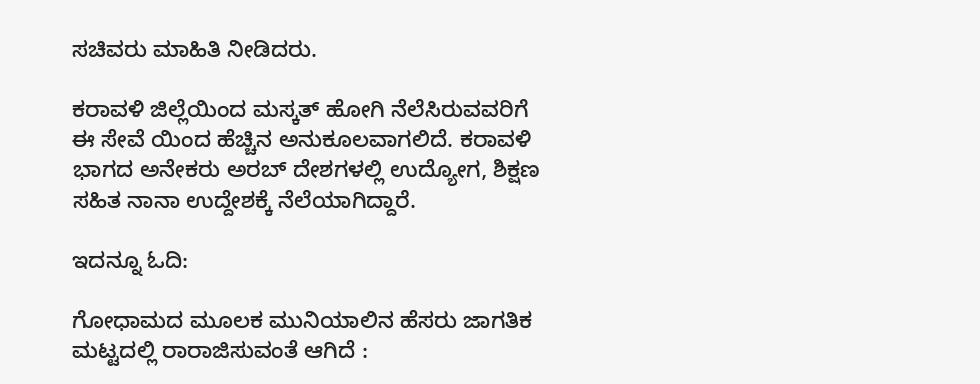ಸಚಿವರು ಮಾಹಿತಿ ನೀಡಿದರು.

ಕರಾವಳಿ ಜಿಲ್ಲೆಯಿಂದ ಮಸ್ಕತ್ ಹೋಗಿ ನೆಲೆಸಿರುವವರಿಗೆ ಈ ಸೇವೆ ಯಿಂದ ಹೆಚ್ಚಿನ ಅನುಕೂಲವಾಗಲಿದೆ. ಕರಾವಳಿ ಭಾಗದ ಅನೇಕರು ಅರಬ್ ದೇಶಗಳಲ್ಲಿ ಉದ್ಯೋಗ, ಶಿಕ್ಷಣ ಸಹಿತ ನಾನಾ ಉದ್ದೇಶಕ್ಕೆ ನೆಲೆಯಾಗಿದ್ದಾರೆ.

ಇದನ್ನೂ ಓದಿ:

ಗೋಧಾಮದ ಮೂಲಕ ಮುನಿಯಾಲಿನ ಹೆಸರು ಜಾಗತಿಕ ಮಟ್ಟದಲ್ಲಿ ರಾರಾಜಿಸುವಂತೆ ಆಗಿದೆ :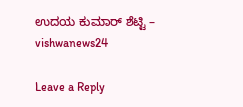ಉದಯ ಕುಮಾರ್ ಶೆಟ್ಟಿ – vishwanews24

Leave a Reply